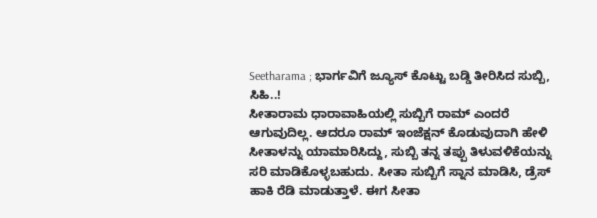Seetharama ; ಭಾರ್ಗವಿಗೆ ಜ್ಯೂಸ್ ಕೊಟ್ಟು ಬಡ್ಡಿ ತೀರಿಸಿದ ಸುಬ್ಬಿ, ಸಿಹಿ..!
ಸೀತಾರಾಮ ಧಾರಾವಾಹಿಯಲ್ಲಿ ಸುಬ್ಬಿಗೆ ರಾಮ್ ಎಂದರೆ ಆಗುವುದಿಲ್ಲ. ಆದರೂ ರಾಮ್ ಇಂಜೆಕ್ಷನ್ ಕೊಡುವುದಾಗಿ ಹೇಳಿ ಸೀತಾಳನ್ನು ಯಾಮಾರಿಸಿದ್ದು, ಸುಬ್ಬಿ ತನ್ನ ತಪ್ಪು ತಿಳುವಳಿಕೆಯನ್ನು ಸರಿ ಮಾಡಿಕೊಳ್ಳಬಹುದು. ಸೀತಾ ಸುಬ್ಬಿಗೆ ಸ್ನಾನ ಮಾಡಿಸಿ, ಡ್ರೆಸ್ ಹಾಕಿ ರೆಡಿ ಮಾಡುತ್ತಾಳೆ. ಈಗ ಸೀತಾ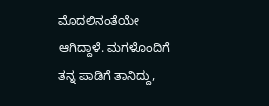ಮೊದಲಿನಂತೆಯೇ ಆಗಿದ್ದಾಳೆ. ಮಗಳೊಂದಿಗೆ ತನ್ನ ಪಾಡಿಗೆ ತಾನಿದ್ದು,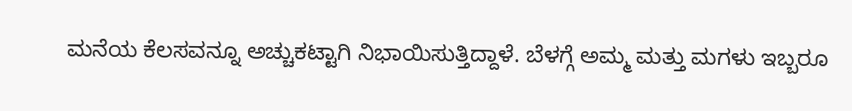ಮನೆಯ ಕೆಲಸವನ್ನೂ ಅಚ್ಚುಕಟ್ಟಾಗಿ ನಿಭಾಯಿಸುತ್ತಿದ್ದಾಳೆ. ಬೆಳಗ್ಗೆ ಅಮ್ಮ ಮತ್ತು ಮಗಳು ಇಬ್ಬರೂ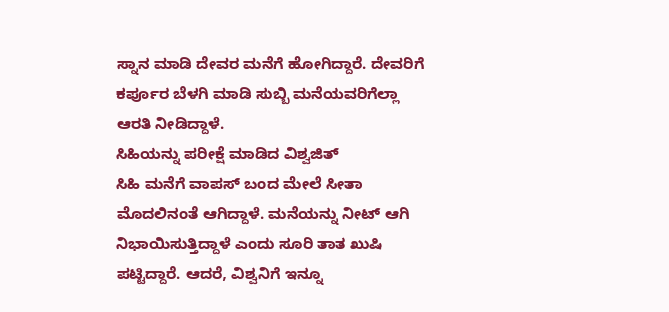ಸ್ನಾನ ಮಾಡಿ ದೇವರ ಮನೆಗೆ ಹೋಗಿದ್ದಾರೆ. ದೇವರಿಗೆ ಕರ್ಪೂರ ಬೆಳಗಿ ಮಾಡಿ ಸುಬ್ಬಿ ಮನೆಯವರಿಗೆಲ್ಲಾ ಆರತಿ ನೀಡಿದ್ದಾಳೆ.
ಸಿಹಿಯನ್ನು ಪರೀಕ್ಷೆ ಮಾಡಿದ ವಿಶ್ವಜಿತ್
ಸಿಹಿ ಮನೆಗೆ ವಾಪಸ್ ಬಂದ ಮೇಲೆ ಸೀತಾ ಮೊದಲಿನಂತೆ ಆಗಿದ್ದಾಳೆ. ಮನೆಯನ್ನು ನೀಟ್ ಆಗಿ ನಿಭಾಯಿಸುತ್ತಿದ್ದಾಳೆ ಎಂದು ಸೂರಿ ತಾತ ಖುಷಿ ಪಟ್ಟಿದ್ದಾರೆ. ಆದರೆ, ವಿಶ್ವನಿಗೆ ಇನ್ನೂ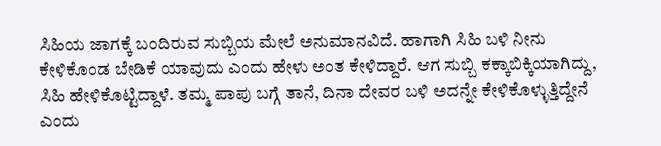ಸಿಹಿಯ ಜಾಗಕ್ಕೆ ಬಂದಿರುವ ಸುಬ್ಬಿಯ ಮೇಲೆ ಅನುಮಾನವಿದೆ. ಹಾಗಾಗಿ ಸಿಹಿ ಬಳಿ ನೀನು ಕೇಳಿಕೊಂಡ ಬೇಡಿಕೆ ಯಾವುದು ಎಂದು ಹೇಳು ಅಂತ ಕೇಳಿದ್ದಾರೆ. ಆಗ ಸುಬ್ಬಿ ಕಕ್ಕಾಬಿಕ್ಕಿಯಾಗಿದ್ದು, ಸಿಹಿ ಹೇಳಿಕೊಟ್ಟಿದ್ದಾಳೆ. ತಮ್ಮ ಪಾಪು ಬಗ್ಗೆ ತಾನೆ, ದಿನಾ ದೇವರ ಬಳಿ ಅದನ್ನೇ ಕೇಳಿಕೊಳ್ಳುತ್ತಿದ್ದೇನೆ ಎಂದು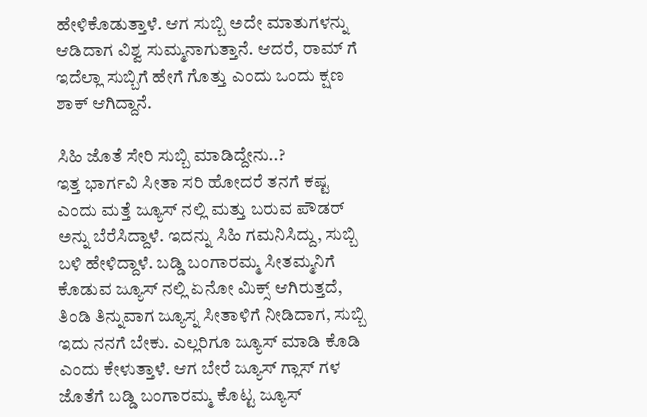ಹೇಳಿಕೊಡುತ್ತಾಳೆ. ಆಗ ಸುಬ್ಬಿ ಅದೇ ಮಾತುಗಳನ್ನು ಆಡಿದಾಗ ವಿಶ್ವ ಸುಮ್ಮನಾಗುತ್ತಾನೆ. ಆದರೆ, ರಾಮ್ ಗೆ ಇದೆಲ್ಲಾ ಸುಬ್ಬಿಗೆ ಹೇಗೆ ಗೊತ್ತು ಎಂದು ಒಂದು ಕ್ಷಣ ಶಾಕ್ ಆಗಿದ್ದಾನೆ.

ಸಿಹಿ ಜೊತೆ ಸೇರಿ ಸುಬ್ಬಿ ಮಾಡಿದ್ದೇನು..?
ಇತ್ತ ಭಾರ್ಗವಿ ಸೀತಾ ಸರಿ ಹೋದರೆ ತನಗೆ ಕಷ್ಟ ಎಂದು ಮತ್ತೆ ಜ್ಯೂಸ್ ನಲ್ಲಿ ಮತ್ತು ಬರುವ ಪೌಡರ್ ಅನ್ನು ಬೆರೆಸಿದ್ದಾಳೆ. ಇದನ್ನು ಸಿಹಿ ಗಮನಿಸಿದ್ದು, ಸುಬ್ಬಿ ಬಳಿ ಹೇಳಿದ್ದಾಳೆ. ಬಡ್ಡಿ ಬಂಗಾರಮ್ಮ ಸೀತಮ್ಮನಿಗೆ ಕೊಡುವ ಜ್ಯೂಸ್ ನಲ್ಲಿ ಏನೋ ಮಿಕ್ಸ್ ಆಗಿರುತ್ತದೆ, ತಿಂಡಿ ತಿನ್ನುವಾಗ ಜ್ಯೂಸ್ನ ಸೀತಾಳಿಗೆ ನೀಡಿದಾಗ, ಸುಬ್ಬಿ ಇದು ನನಗೆ ಬೇಕು. ಎಲ್ಲರಿಗೂ ಜ್ಯೂಸ್ ಮಾಡಿ ಕೊಡಿ ಎಂದು ಕೇಳುತ್ತಾಳೆ. ಆಗ ಬೇರೆ ಜ್ಯೂಸ್ ಗ್ಲಾಸ್ ಗಳ ಜೊತೆಗೆ ಬಡ್ಡಿ ಬಂಗಾರಮ್ಮ ಕೊಟ್ಟ ಜ್ಯೂಸ್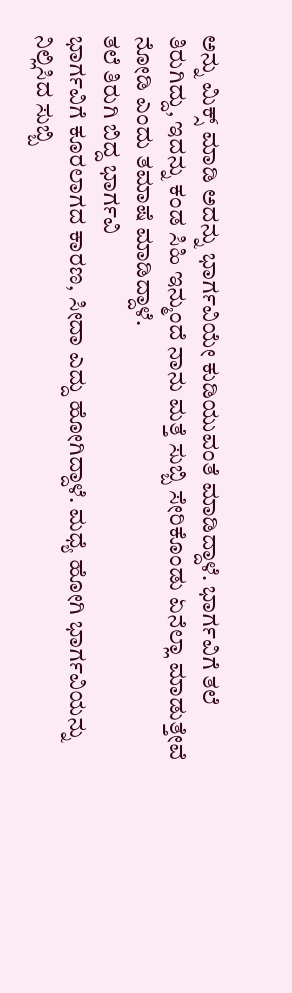ಅನ್ನು ಮಿಕ್ಸ್ ಮಾಡಿ ಅದನ್ನು ಭಾರ್ಗವಿಯೇ ಕುಡಿಯುವಂತೆ ಮಾಡಿದ್ದಾಳೆ. ಭಾರ್ಗವಿಗೆ ತಲೆ ತಿರುಗಿದ್ದು, ಇದನ್ನು ಕಂಡ ಸಿಹಿ ಇನ್ಮುಂದೆ ನಾನು ಮತ್ತೆ ಸುಬ್ಬಿ ಸೇರಿಕೊಂಡು ಏನೆಲ್ಲಾ ಮಾಡುತ್ತೇವೆ ನೋಡಿ ಎಂದು ತಮಾಷೆ ಮಾಡಿದ್ದಾಳೆ.
ತಲೆ ತಿರುಗಿ ಬಿದ್ದ ಭಾರ್ಗವಿ
ಭಾರ್ಗವಿಗೆ ಕೂರಲಾಗದ ಕಾರಣ, ಸೀದಾ ಎದ್ದು ಹೋಗಿದ್ದಾಳೆ. ಮಧ್ಯೆ ಹೋಗಿ ಭಾರ್ಗವಿಯನ್ನು ನಿಲ್ಲಿಸಿದ ಸುಬ್ಬಿ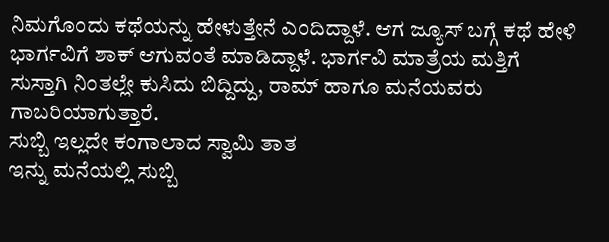ನಿಮಗೊಂದು ಕಥೆಯನ್ನು ಹೇಳುತ್ತೇನೆ ಎಂದಿದ್ದಾಳೆ. ಆಗ ಜ್ಯೂಸ್ ಬಗ್ಗೆ ಕಥೆ ಹೇಳಿ ಭಾರ್ಗವಿಗೆ ಶಾಕ್ ಆಗುವಂತೆ ಮಾಡಿದ್ದಾಳೆ. ಭಾರ್ಗವಿ ಮಾತ್ರೆಯ ಮತ್ತಿಗೆ ಸುಸ್ತಾಗಿ ನಿಂತಲ್ಲೇ ಕುಸಿದು ಬಿದ್ದಿದ್ದು, ರಾಮ್ ಹಾಗೂ ಮನೆಯವರು ಗಾಬರಿಯಾಗುತ್ತಾರೆ.
ಸುಬ್ಬಿ ಇಲ್ಲದೇ ಕಂಗಾಲಾದ ಸ್ವಾಮಿ ತಾತ
ಇನ್ನು ಮನೆಯಲ್ಲಿ ಸುಬ್ಬಿ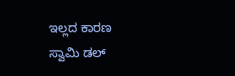ಇಲ್ಲದ ಕಾರಣ ಸ್ವಾಮಿ ಡಲ್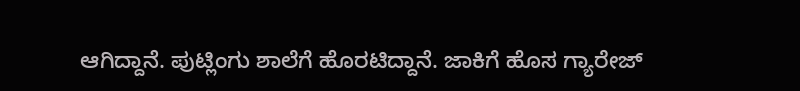ಆಗಿದ್ದಾನೆ. ಪುಟ್ಲಿಂಗು ಶಾಲೆಗೆ ಹೊರಟಿದ್ದಾನೆ. ಜಾಕಿಗೆ ಹೊಸ ಗ್ಯಾರೇಜ್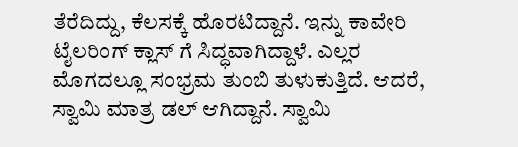ತೆರೆದಿದ್ದು, ಕೆಲಸಕ್ಕೆ ಹೊರಟಿದ್ದಾನೆ. ಇನ್ನು ಕಾವೇರಿ ಟೈಲರಿಂಗ್ ಕ್ಲಾಸ್ ಗೆ ಸಿದ್ಧವಾಗಿದ್ದಾಳೆ. ಎಲ್ಲರ ಮೊಗದಲ್ಲೂ ಸಂಭ್ರಮ ತುಂಬಿ ತುಳುಕುತ್ತಿದೆ. ಆದರೆ, ಸ್ವಾಮಿ ಮಾತ್ರ ಡಲ್ ಆಗಿದ್ದಾನೆ. ಸ್ವಾಮಿ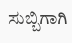ಸುಬ್ಬಿಗಾಗಿ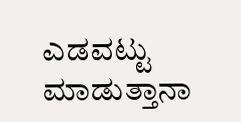ಎಡವಟ್ಟು ಮಾಡುತ್ತಾನಾ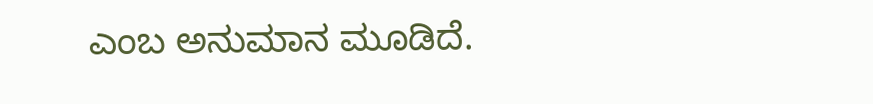ಎಂಬ ಅನುಮಾನ ಮೂಡಿದೆ.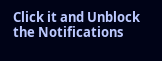Click it and Unblock the Notifications